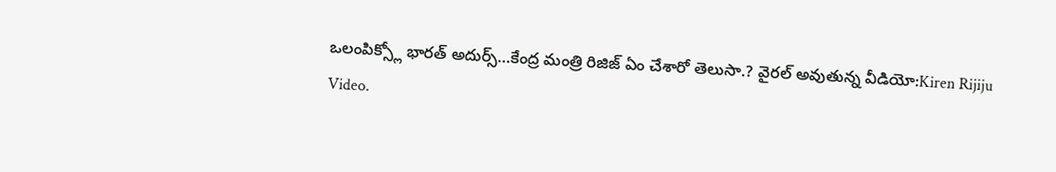ఒలంపిక్స్లో భారత్ అదుర్స్…కేంద్ర మంత్రి రిజిజ్ ఏం చేశారో తెలుసా.? వైరల్ అవుతున్న వీడియో:Kiren Rijiju Video.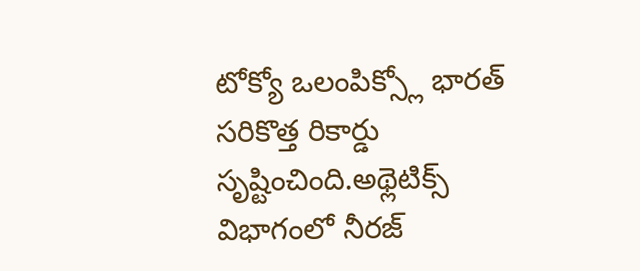టోక్యో ఒలంపిక్స్లో భారత్ సరికొత్త రికార్డు సృష్టించింది.అథ్లెటిక్స్ విభాగంలో నీరజ్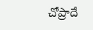చోప్రాదే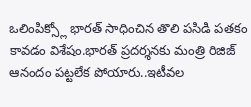ఒలింపిక్స్లో భారత్ సాధించిన తొలి పసిడి పతకం కావడం విశేషం.భారత్ ప్రదర్శనకు మంత్రి రిజిజ్ ఆనందం పట్టలేక పోయారు..ఇటీవల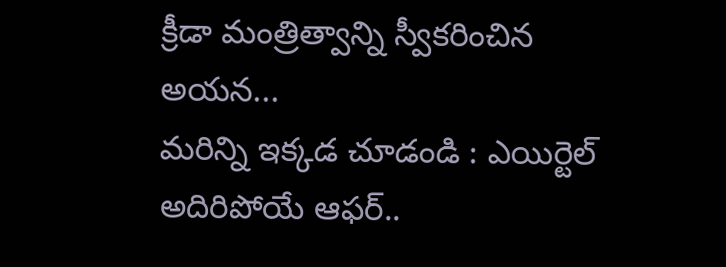క్రీడా మంత్రిత్వాన్ని స్వీకరించిన అయన...
మరిన్ని ఇక్కడ చూడండి : ఎయిర్టెల్ అదిరిపోయే ఆఫర్..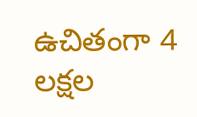ఉచితంగా 4 లక్షల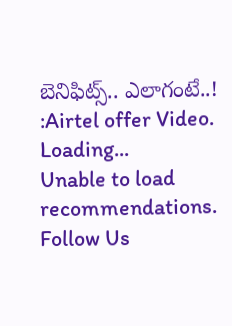బెనిఫిట్స్.. ఎలాగంటే..! :Airtel offer Video.
Loading...
Unable to load recommendations.
Follow Us